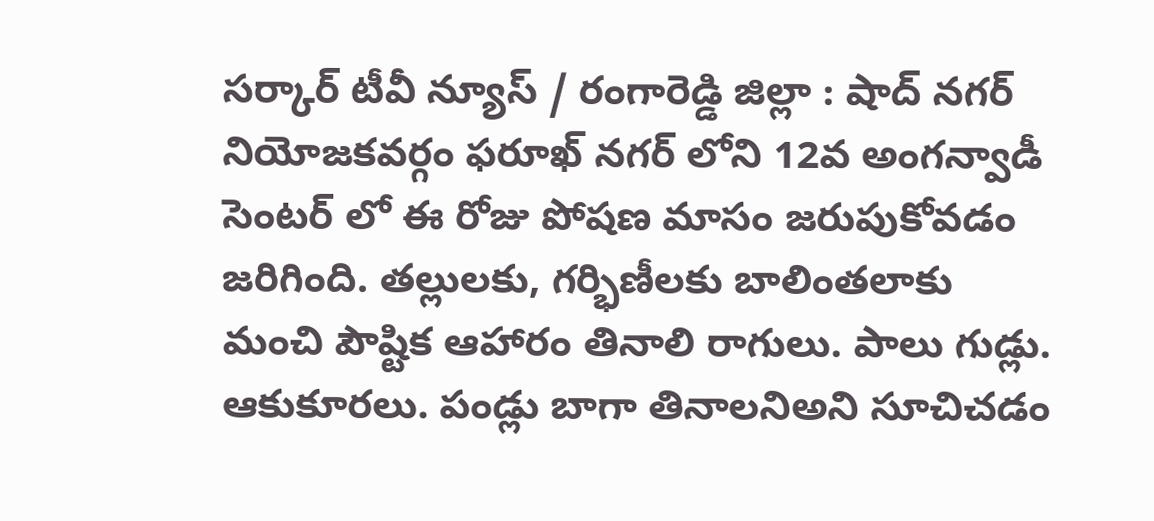సర్కార్ టీవీ న్యూస్ / రంగారెడ్డి జిల్లా : షాద్ నగర్ నియోజకవర్గం ఫరూఖ్ నగర్ లోని 12వ అంగన్వాడీ సెంటర్ లో ఈ రోజు పోషణ మాసం జరుపుకోవడం జరిగింది. తల్లులకు, గర్భిణీలకు బాలింతలాకు మంచి పౌష్టిక ఆహారం తినాలి రాగులు. పాలు గుడ్లు. ఆకుకూరలు. పండ్లు బాగా తినాలనిఅని సూచిచడం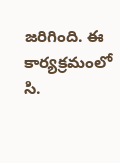జరిగింది. ఈ కార్యక్రమంలో సి.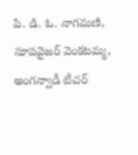పి. డి. ఓ. నాగమణి, సూపవైజర్ వెంకటమ్మ, అంగన్వాడీ టీచర్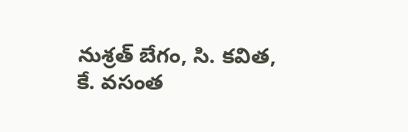నుశ్రత్ బేగం, సి. కవిత, కే. వసంత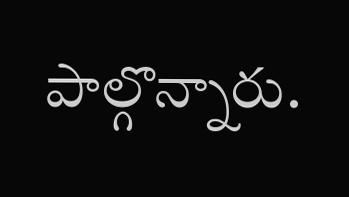పాల్గొన్నారు.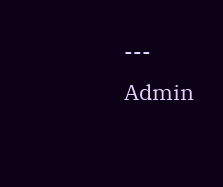---
Admin